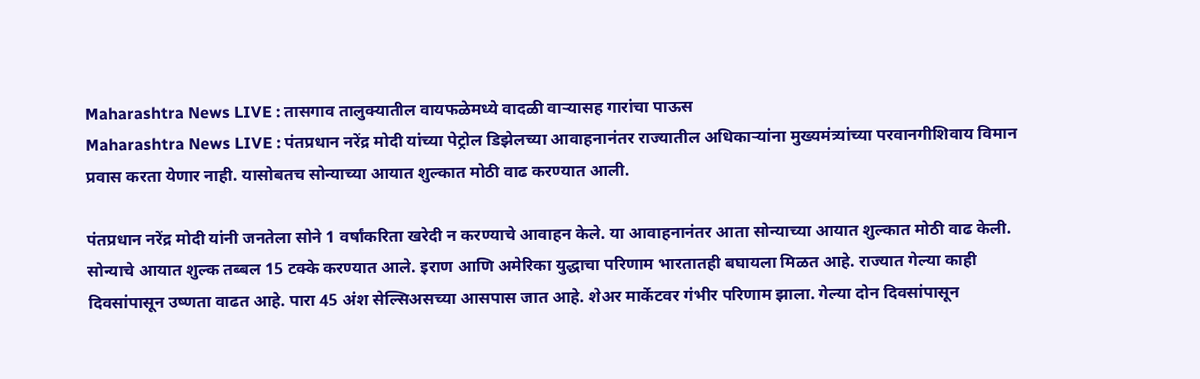Maharashtra News LIVE : तासगाव तालुक्यातील वायफळेमध्ये वादळी वाऱ्यासह गारांचा पाऊस
Maharashtra News LIVE : पंतप्रधान नरेंद्र मोदी यांच्या पेट्रोल डिझेलच्या आवाहनानंतर राज्यातील अधिकाऱ्यांना मुख्यमंत्र्यांच्या परवानगीशिवाय विमान प्रवास करता येणार नाही. यासोबतच सोन्याच्या आयात शुल्कात मोठी वाढ करण्यात आली.

पंतप्रधान नरेंद्र मोदी यांनी जनतेला सोने 1 वर्षांकरिता खरेदी न करण्याचे आवाहन केले. या आवाहनानंतर आता सोन्याच्या आयात शुल्कात मोठी वाढ केली. सोन्याचे आयात शुल्क तब्बल 15 टक्के करण्यात आले. इराण आणि अमेरिका युद्धाचा परिणाम भारतातही बघायला मिळत आहे. राज्यात गेल्या काही दिवसांपासून उष्णता वाढत आहे. पारा 45 अंश सेल्सिअसच्या आसपास जात आहे. शेअर मार्केटवर गंभीर परिणाम झाला. गेल्या दोन दिवसांपासून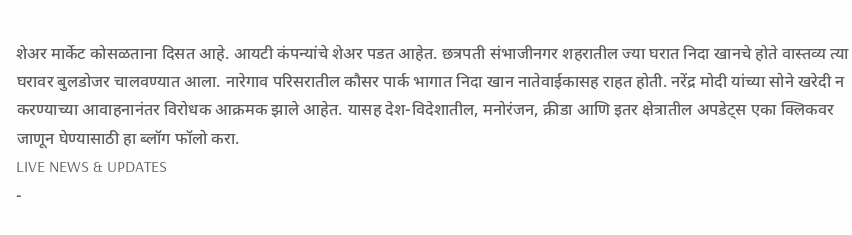शेअर मार्केट कोसळताना दिसत आहे. आयटी कंपन्यांचे शेअर पडत आहेत. छत्रपती संभाजीनगर शहरातील ज्या घरात निदा खानचे होते वास्तव्य त्या घरावर बुलडोजर चालवण्यात आला. नारेगाव परिसरातील कौसर पार्क भागात निदा खान नातेवाईकासह राहत होती. नरेंद्र मोदी यांच्या सोने खरेदी न करण्याच्या आवाहनानंतर विरोधक आक्रमक झाले आहेत. यासह देश-विदेशातील, मनोरंजन, क्रीडा आणि इतर क्षेत्रातील अपडेट्स एका क्लिकवर जाणून घेण्यासाठी हा ब्लॉग फॉलो करा.
LIVE NEWS & UPDATES
-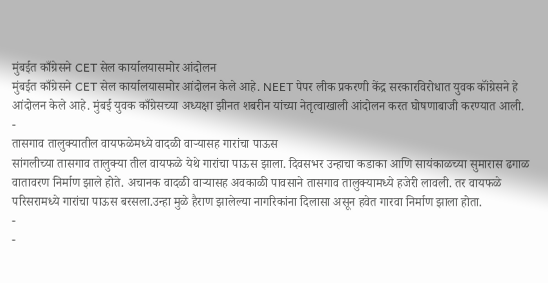मुंबईत काँग्रेसने CET सेल कार्यालयासमोर आंदोलन
मुंबईत काँग्रेसने CET सेल कार्यालयासमोर आंदोलन केले आहे. NEET पेपर लीक प्रकरणी केंद्र सरकारविरोधात युवक कॉंग्रेसने हे आंदोलन केले आहे. मुंबई युवक काँग्रेसच्या अध्यक्षा झीनत शबरीन यांच्या नेतृत्वाखाली आंदोलन करत घोषणाबाजी करण्यात आली.
-
तासगाव तालुक्यातील वायफळेमध्ये वादळी वाऱ्यासह गारांचा पाऊस
सांगलीच्या तासगाव तालुक्या तील वायफळे येथे गारांचा पाऊस झाला. दिवसभर उन्हाचा कडाका आणि सायंकाळच्या सुमारास ढगाळ वातावरण निर्माण झाले होते. अचानक वादळी वाऱ्यासह अवकाळी पावसाने तासगाव तालुक्यामध्ये हजेरी लावली. तर वायफळे परिसरामध्ये गारांचा पाऊस बरसला.उन्हा मुळे हैराण झालेल्या नागरिकांना दिलासा असून हवेत गारवा निर्माण झाला होता.
-
-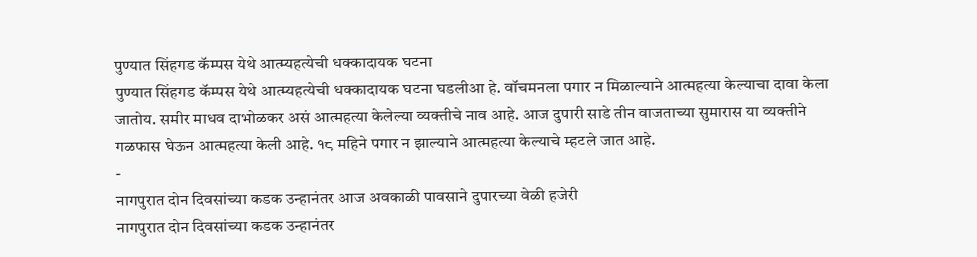पुण्यात सिंहगड कॅम्पस येथे आत्म्यहत्येची धक्कादायक घटना
पुण्यात सिंहगड कॅम्पस येथे आत्म्यहत्येची धक्कादायक घटना घडलीआ हे. वॉचमनला पगार न मिळाल्याने आत्महत्या केल्याचा दावा केला जातोय. समीर माधव दाभोळकर असं आत्महत्या केलेल्या व्यक्तीचे नाव आहे. आज दुपारी साडे तीन वाजताच्या सुमारास या व्यक्तीने गळफास घेऊन आत्महत्या केली आहे. १८ महिने पगार न झाल्याने आत्महत्या केल्याचे म्हटले जात आहे.
-
नागपुरात दोन दिवसांच्या कडक उन्हानंतर आज अवकाळी पावसाने दुपारच्या वेळी हजेरी
नागपुरात दोन दिवसांच्या कडक उन्हानंतर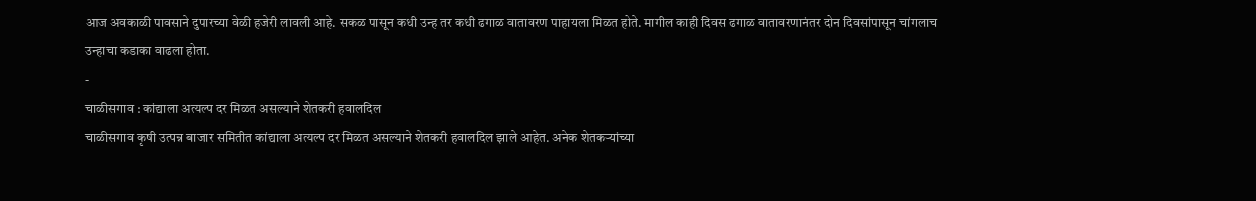आज अवकाळी पावसाने दुपारच्या वेळी हजेरी लावली आहे. सकळ पासून कधी उन्ह तर कधी ढगाळ वातावरण पाहायला मिळत होते. मागील काही दिवस ढगाळ वातावरणानंतर दोन दिवसांपासून चांगलाच उन्हाचा कडाका वाढला होता.
-
चाळीसगाव : कांद्याला अत्यल्प दर मिळत असल्याने शेतकरी हवालदिल
चाळीसगाव कृषी उत्पन्न बाजार समितीत कांद्याला अत्यल्प दर मिळत असल्याने शेतकरी हवालदिल झाले आहेत. अनेक शेतकऱ्यांच्या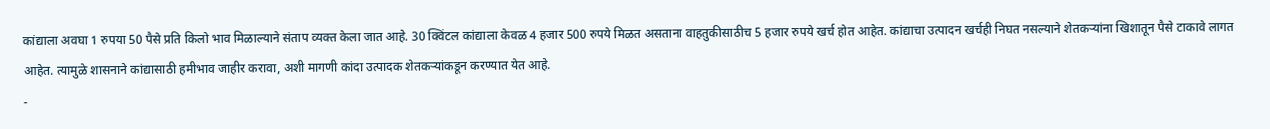कांद्याला अवघा 1 रुपया 50 पैसे प्रति किलो भाव मिळाल्याने संताप व्यक्त केला जात आहे. 30 क्विंटल कांद्याला केवळ 4 हजार 500 रुपये मिळत असताना वाहतुकीसाठीच 5 हजार रुपये खर्च होत आहेत. कांद्याचा उत्पादन खर्चही निघत नसल्याने शेतकऱ्यांना खिशातून पैसे टाकावे लागत आहेत. त्यामुळे शासनाने कांद्यासाठी हमीभाव जाहीर करावा, अशी मागणी कांदा उत्पादक शेतकऱ्यांकडून करण्यात येत आहे.
-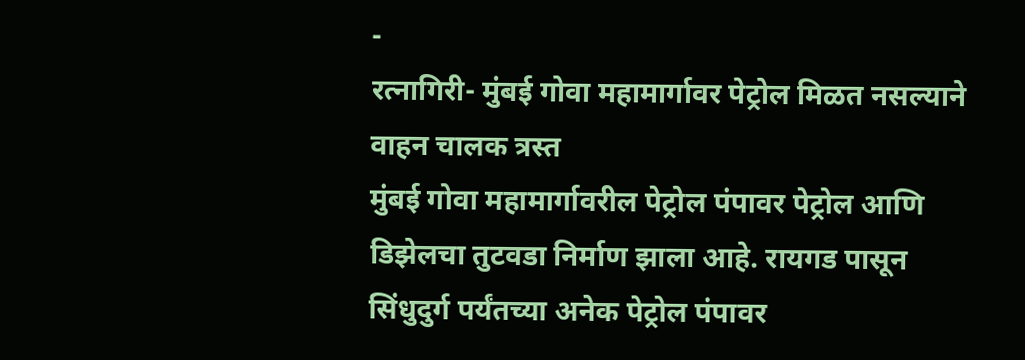-
रत्नागिरी- मुंबई गोवा महामार्गावर पेट्रोल मिळत नसल्याने वाहन चालक त्रस्त
मुंबई गोवा महामार्गावरील पेट्रोल पंपावर पेट्रोल आणि डिझेलचा तुटवडा निर्माण झाला आहे. रायगड पासून सिंधुदुर्ग पर्यंतच्या अनेक पेट्रोल पंपावर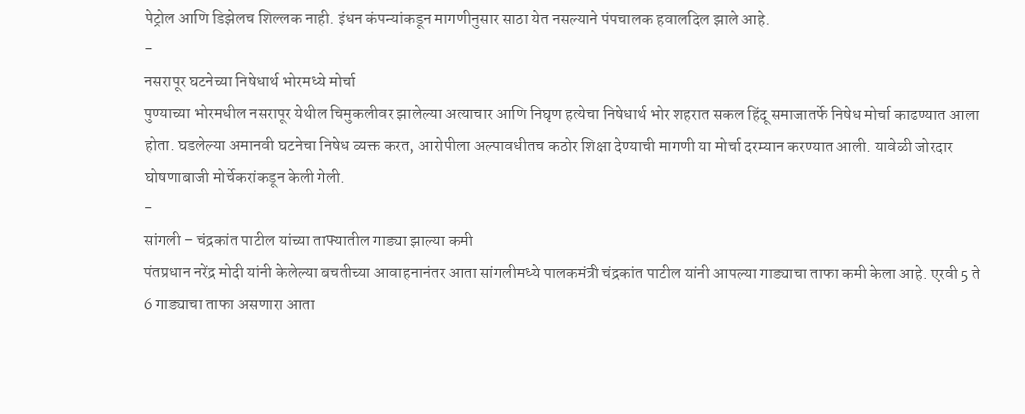पेट्रोल आणि डिझेलच शिल्लक नाही. इंधन कंपन्यांकडून मागणीनुसार साठा येत नसल्याने पंपचालक हवालदिल झाले आहे.
-
नसरापूर घटनेच्या निषेधार्थ भोरमध्ये मोर्चा
पुण्याच्या भोरमधील नसरापूर येथील चिमुकलीवर झालेल्या अत्याचार आणि निघृण हत्येचा निषेधार्थ भोर शहरात सकल हिंदू समाजातर्फे निषेध मोर्चा काढण्यात आला होता. घडलेल्या अमानवी घटनेचा निषेध व्यक्त करत, आरोपीला अल्पावधीतच कठोर शिक्षा देण्याची मागणी या मोर्चा दरम्यान करण्यात आली. यावेळी जोरदार घोषणाबाजी मोर्चेकरांकडून केली गेली.
-
सांगली – चंद्रकांत पाटील यांच्या ताफ्यातील गाड्या झाल्या कमी
पंतप्रधान नरेंद्र मोदी यांनी केलेल्या बचतीच्या आवाहनानंतर आता सांगलीमध्ये पालकमंत्री चंद्रकांत पाटील यांनी आपल्या गाड्याचा ताफा कमी केला आहे. एरवी 5 ते 6 गाड्याचा ताफा असणारा आता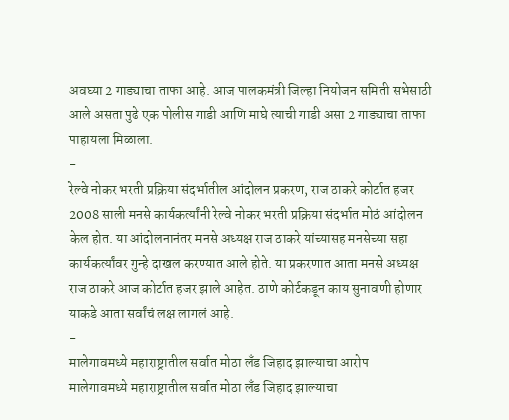अवघ्या 2 गाड्याचा ताफा आहे. आज पालकमंत्री जिल्हा नियोजन समिती सभेसाठी आले असता पुढे एक पोलीस गाडी आणि माघे त्याची गाडी असा 2 गाड्याचा ताफा पाहायला मिळाला.
-
रेल्वे नोकर भरती प्रक्रिया संदर्भातील आंदोलन प्रकरण, राज ठाकरे कोर्टात हजर
2008 साली मनसे कार्यकर्त्यांनी रेल्वे नोकर भरती प्रक्रिया संदर्भात मोठं आंदोलन केल होत. या आंदोलनानंतर मनसे अध्यक्ष राज ठाकरे यांच्यासह मनसेच्या सहा कार्यकर्त्यांवर गुन्हे दाखल करण्यात आले होते. या प्रकरणात आता मनसे अध्यक्ष राज ठाकरे आज कोर्टात हजर झाले आहेत. ठाणे कोर्टकडून काय सुनावणी होणार याकडे आता सर्वांचं लक्ष लागलं आहे.
-
मालेगावमध्ये महाराष्ट्रातील सर्वात मोठा लँड जिहाद झाल्याचा आरोप
मालेगावमध्ये महाराष्ट्रातील सर्वात मोठा लँड जिहाद झाल्याचा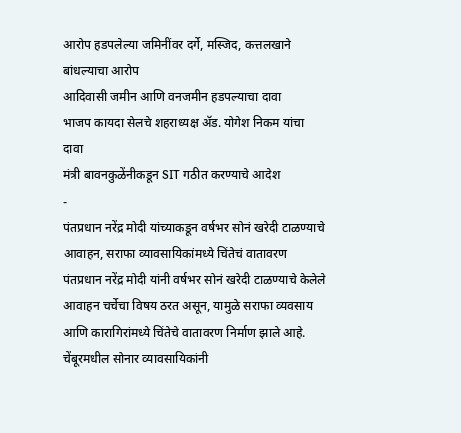आरोप हडपलेल्या जमिनींवर दर्गे, मस्जिद, कत्तलखाने बांधल्याचा आरोप
आदिवासी जमीन आणि वनजमीन हडपल्याचा दावा
भाजप कायदा सेलचे शहराध्यक्ष ॲड. योगेश निकम यांचा दावा
मंत्री बावनकुळेंनीकडून SIT गठीत करण्याचे आदेश
-
पंतप्रधान नरेंद्र मोदी यांच्याकडून वर्षभर सोनं खरेदी टाळण्याचे आवाहन, सराफा व्यावसायिकांमध्ये चिंतेचं वातावरण
पंतप्रधान नरेंद्र मोदी यांनी वर्षभर सोनं खरेदी टाळण्याचे केलेले आवाहन चर्चेचा विषय ठरत असून, यामुळे सराफा व्यवसाय आणि कारागिरांमध्ये चिंतेचे वातावरण निर्माण झाले आहे. चेंबूरमधील सोनार व्यावसायिकांनी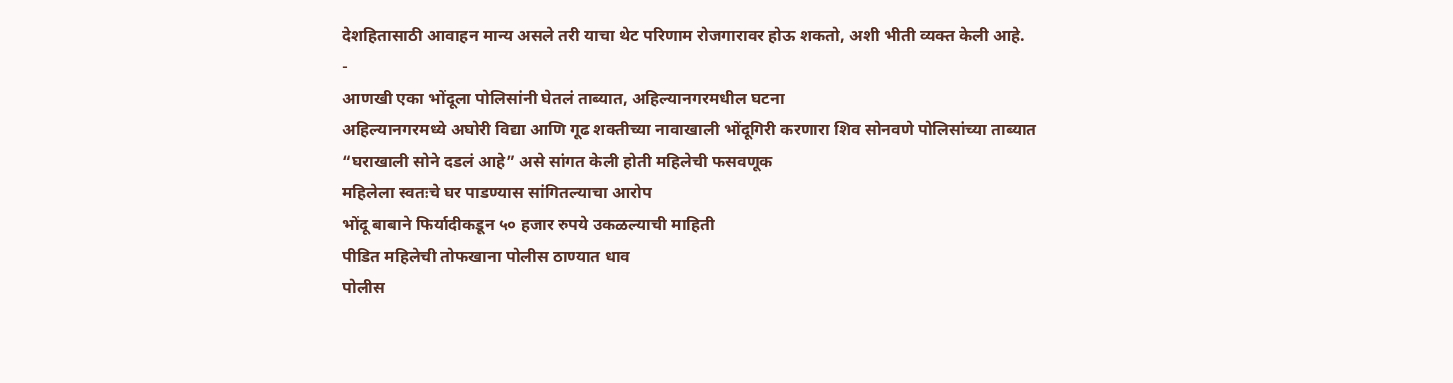देशहितासाठी आवाहन मान्य असले तरी याचा थेट परिणाम रोजगारावर होऊ शकतो, अशी भीती व्यक्त केली आहे.
-
आणखी एका भोंदूला पोलिसांनी घेतलं ताब्यात, अहिल्यानगरमधील घटना
अहिल्यानगरमध्ये अघोरी विद्या आणि गूढ शक्तीच्या नावाखाली भोंदूगिरी करणारा शिव सोनवणे पोलिसांच्या ताब्यात
“घराखाली सोने दडलं आहे” असे सांगत केली होती महिलेची फसवणूक
महिलेला स्वतःचे घर पाडण्यास सांगितल्याचा आरोप
भोंदू बाबाने फिर्यादीकडून ५० हजार रुपये उकळल्याची माहिती
पीडित महिलेची तोफखाना पोलीस ठाण्यात धाव
पोलीस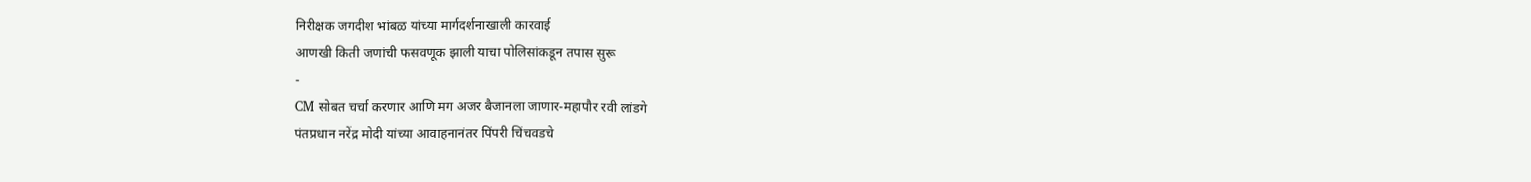निरीक्षक जगदीश भांबळ यांच्या मार्गदर्शनाखाली कारवाई
आणखी किती जणांची फसवणूक झाली याचा पोलिसांकडून तपास सुरू
-
CM सोबत चर्चा करणार आणि मग अजर बैजानला जाणार-महापौर रवी लांडगे
पंतप्रधान नरेंद्र मोदी यांच्या आवाहनानंतर पिंपरी चिंचवडचे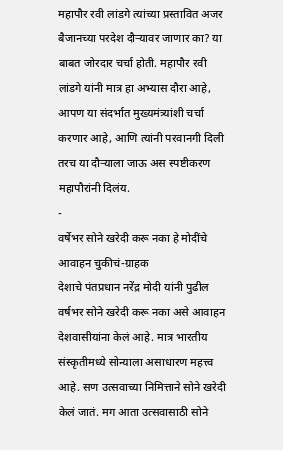महापौर रवी लांडगे त्यांच्या प्रस्तावित अजर बैजानच्या परदेश दौऱ्यावर जाणार का? या बाबत जोरदार चर्चा होती. महापौर रवी लांडगे यांनी मात्र हा अभ्यास दौरा आहे, आपण या संदर्भात मुख्यमंत्र्यांशी चर्चा करणार आहे, आणि त्यांनी परवानगी दिली तरच या दौऱ्याला जाऊ अस स्पष्टीकरण महापौरांनी दिलंय.
-
वर्षेभर सोने खरेदी करू नका हे मोदींचे आवाहन चुकीचं-ग्राहक
देशाचे पंतप्रधान नरेंद्र मोदी यांनी पुढील वर्षभर सोने खरेदी करू नका असे आवाहन देशवासीयांना केलं आहे. मात्र भारतीय संस्कृतीमध्ये सोन्याला असाधारण महत्त्व आहे. सण उत्सवाच्या निमित्ताने सोने खरेदी केलं जातं. मग आता उत्सवासाठी सोने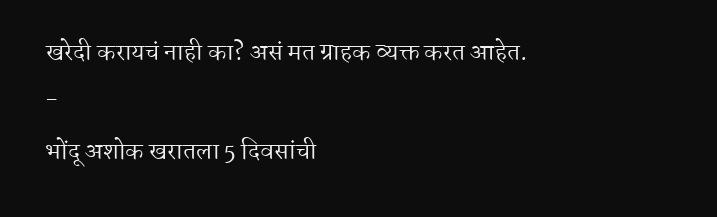खरेदी करायचं नाही का? असं मत ग्राहक व्यक्त करत आहेत.
-
भोंदू अशोक खरातला 5 दिवसांची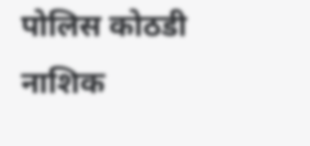पोलिस कोठडी
नाशिक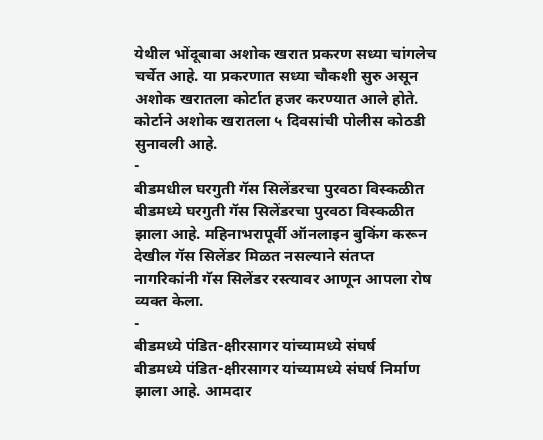येथील भोंदूबाबा अशोक खरात प्रकरण सध्या चांगलेच चर्चेत आहे. या प्रकरणात सध्या चौकशी सुरु असून अशोक खरातला कोर्टात हजर करण्यात आले होते. कोर्टाने अशोक खरातला ५ दिवसांची पोलीस कोठडी सुनावली आहे.
-
बीडमधील घरगुती गॅस सिलेंडरचा पुरवठा विस्कळीत
बीडमध्ये घरगुती गॅस सिलेंडरचा पुरवठा विस्कळीत झाला आहे. महिनाभरापूर्वी ऑनलाइन बुकिंग करून देखील गॅस सिलेंडर मिळत नसल्याने संतप्त नागरिकांनी गॅस सिलेंडर रस्त्यावर आणून आपला रोष व्यक्त केला.
-
बीडमध्ये पंडित-क्षीरसागर यांच्यामध्ये संघर्ष
बीडमध्ये पंडित-क्षीरसागर यांच्यामध्ये संघर्ष निर्माण झाला आहे. आमदार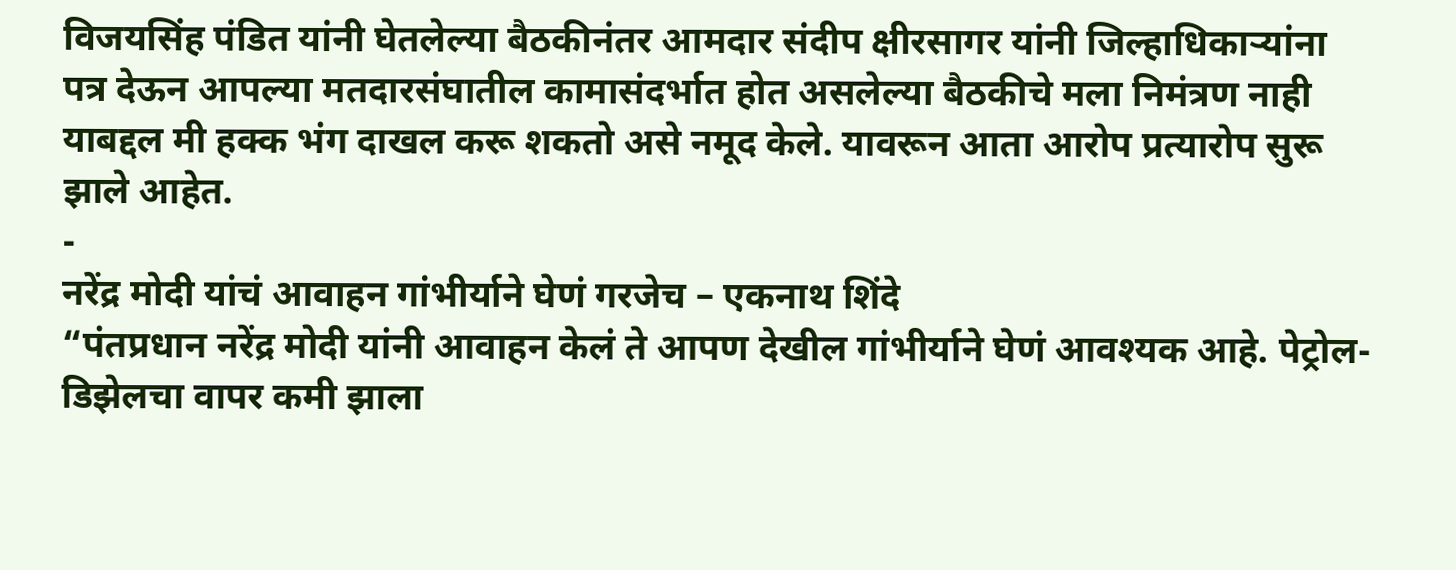विजयसिंह पंडित यांनी घेतलेल्या बैठकीनंतर आमदार संदीप क्षीरसागर यांनी जिल्हाधिकाऱ्यांना पत्र देऊन आपल्या मतदारसंघातील कामासंदर्भात होत असलेल्या बैठकीचे मला निमंत्रण नाही याबद्दल मी हक्क भंग दाखल करू शकतो असे नमूद केले. यावरून आता आरोप प्रत्यारोप सुरू झाले आहेत.
-
नरेंद्र मोदी यांचं आवाहन गांभीर्याने घेणं गरजेच – एकनाथ शिंदे
“पंतप्रधान नरेंद्र मोदी यांनी आवाहन केलं ते आपण देखील गांभीर्याने घेणं आवश्यक आहे. पेट्रोल-डिझेलचा वापर कमी झाला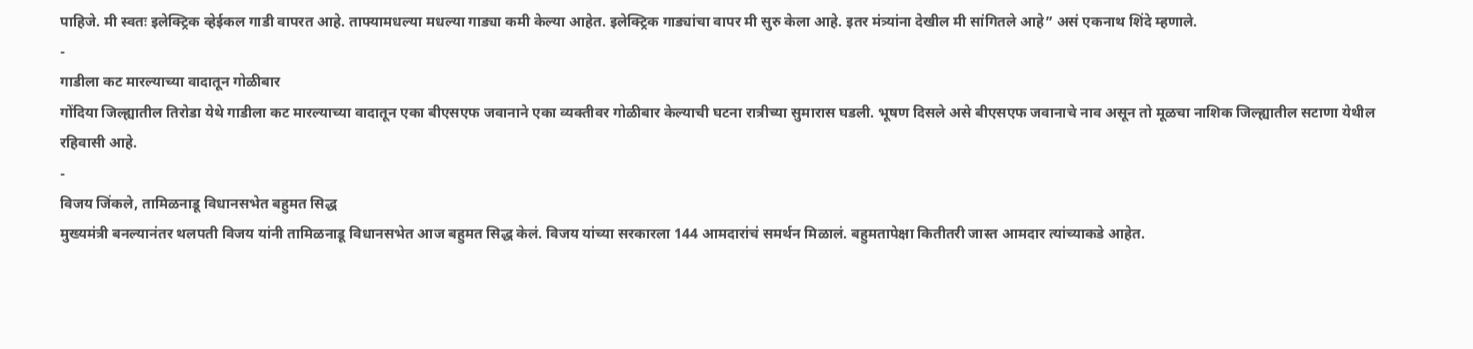पाहिजे. मी स्वतः इलेक्ट्रिक व्हेईकल गाडी वापरत आहे. ताफ्यामधल्या मधल्या गाड्या कमी केल्या आहेत. इलेक्ट्रिक गाड्यांचा वापर मी सुरु केला आहे. इतर मंत्र्यांना देखील मी सांगितले आहे” असं एकनाथ शिंदे म्हणाले.
-
गाडीला कट मारल्याच्या वादातून गोळीबार
गोंदिया जिल्ह्यातील तिरोडा येथे गाडीला कट मारल्याच्या वादातून एका बीएसएफ जवानाने एका व्यक्तीवर गोळीबार केल्याची घटना रात्रीच्या सुमारास घडली. भूषण दिसले असे बीएसएफ जवानाचे नाव असून तो मूळचा नाशिक जिल्ह्यातील सटाणा येथील रहिवासी आहे.
-
विजय जिंकले, तामिळनाडू विधानसभेत बहुमत सिद्ध
मुख्यमंत्री बनल्यानंतर थलपती विजय यांनी तामिळनाडू विधानसभेत आज बहुमत सिद्ध केलं. विजय यांच्या सरकारला 144 आमदारांचं समर्थन मिळालं. बहुमतापेक्षा कितीतरी जास्त आमदार त्यांच्याकडे आहेत.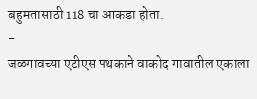बहुमतासाठी 118 चा आकडा होता.
-
जळगावच्या एटीएस पथकाने वाकोद गावातील एकाला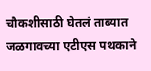चौकशीसाठी घेतलं ताब्यात
जळगावच्या एटीएस पथकाने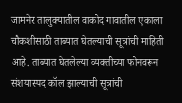जामनेर तालुक्यातील वाकोद गावातील एकाला चौकशीसाठी ताब्यात घेतल्याची सूत्रांची माहिती आहे. ताब्यात घेतलेल्या व्यक्तीच्या फोनवरून संशयास्पद कॉल झाल्याची सूत्रांची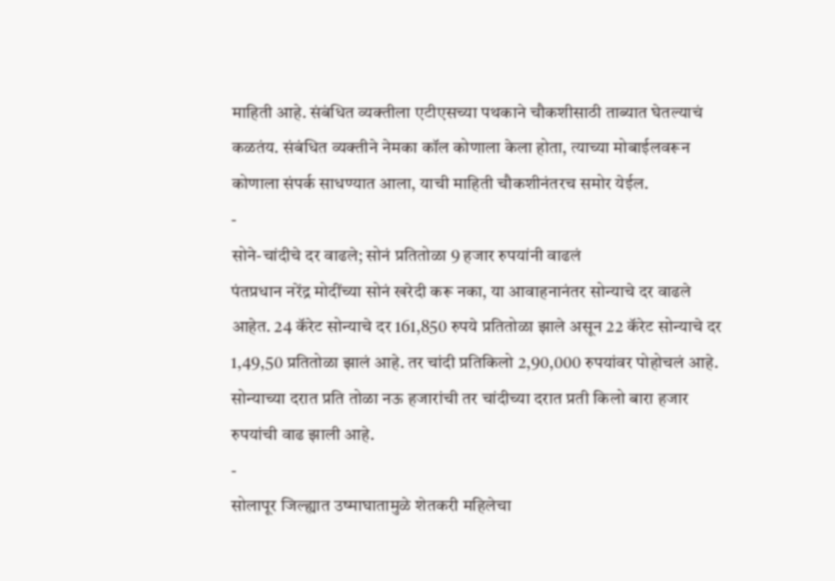माहिती आहे. संबंधित व्यक्तीला एटीएसच्या पथकाने चौकशीसाठी ताब्यात घेतल्याचं कळतंय. संबंधित व्यक्तीने नेमका कॉल कोणाला केला होता, त्याच्या मोबाईलवरून कोणाला संपर्क साधण्यात आला, याची माहिती चौकशीनंतरच समोर येईल.
-
सोने-चांदीचे दर वाढले; सोनं प्रतितोळा 9 हजार रुपयांनी वाढलं
पंतप्रधान नरेंद्र मोदींच्या सोनं खरेदी करू नका, या आवाहनानंतर सोन्याचे दर वाढले आहेत. 24 कॅरेट सोन्याचे दर 161,850 रुपये प्रतितोळा झाले असून 22 कॅरेट सोन्याचे दर 1,49,50 प्रतितोळा झालं आहे. तर चांदी प्रतिकिलो 2,90,000 रुपयांवर पोहोचलं आहे. सोन्याच्या दरात प्रति तोळा नऊ हजारांची तर चांदीच्या दरात प्रती किलो बारा हजार रुपयांची वाढ झाली आहे.
-
सोलापूर जिल्ह्यात उष्माघातामुळे शेतकरी महिलेचा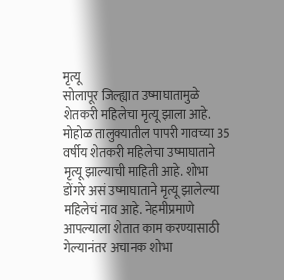मृत्यू
सोलापूर जिल्ह्यात उष्माघातामुळे शेतकरी महिलेचा मृत्यू झाला आहे. मोहोळ तालुक्यातील पापरी गावच्या 35 वर्षीय शेतकरी महिलेचा उष्माघाताने मृत्यू झाल्याची माहिती आहे. शोभा डोंगरे असं उष्माघाताने मृत्यू झालेल्या महिलेचं नाव आहे. नेहमीप्रमाणे आपल्याला शेतात काम करण्यासाठी गेल्यानंतर अचानक शोभा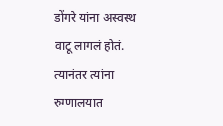डोंगरे यांना अस्वस्थ वाटू लागलं होतं. त्यानंतर त्यांना रुग्णालयात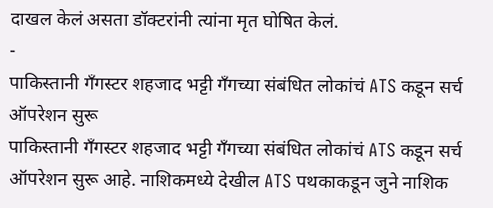दाखल केलं असता डॉक्टरांनी त्यांना मृत घोषित केलं.
-
पाकिस्तानी गॅंगस्टर शहजाद भट्टी गँगच्या संबंधित लोकांचं ATS कडून सर्च ऑपरेशन सुरू
पाकिस्तानी गॅंगस्टर शहजाद भट्टी गँगच्या संबंधित लोकांचं ATS कडून सर्च ऑपरेशन सुरू आहे. नाशिकमध्ये देखील ATS पथकाकडून जुने नाशिक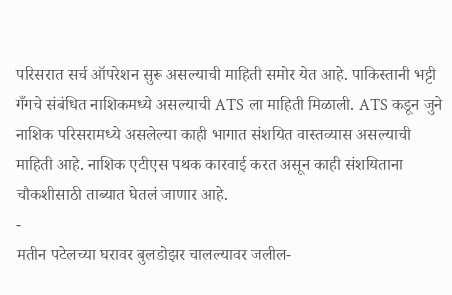परिसरात सर्च ऑपरेशन सुरू असल्याची माहिती समोर येत आहे. पाकिस्तानी भट्टी गँगचे संबंधित नाशिकमध्ये असल्याची ATS ला माहिती मिळाली. ATS कडून जुने नाशिक परिसरामध्ये असलेल्या काही भागात संशयित वास्तव्यास असल्याची माहिती आहे. नाशिक एटीएस पथक कारवाई करत असून काही संशयिताना चौकशीसाठी ताब्यात घेतलं जाणार आहे.
-
मतीन पटेलच्या घरावर बुलडोझर चालल्यावर जलील-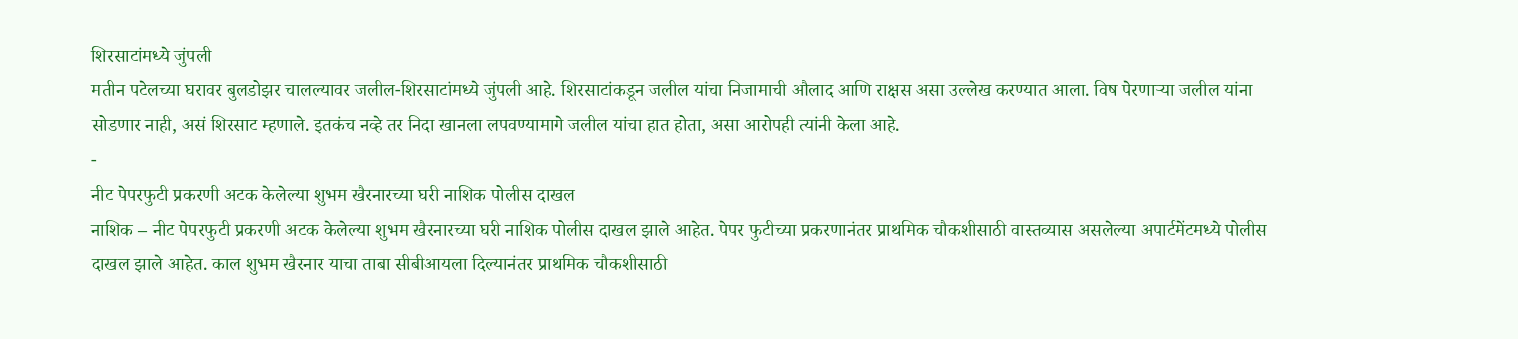शिरसाटांमध्ये जुंपली
मतीन पटेलच्या घरावर बुलडोझर चालल्यावर जलील-शिरसाटांमध्ये जुंपली आहे. शिरसाटांकडून जलील यांचा निजामाची औलाद आणि राक्षस असा उल्लेख करण्यात आला. विष पेरणाऱ्या जलील यांना सोडणार नाही, असं शिरसाट म्हणाले. इतकंच नव्हे तर निदा खानला लपवण्यामागे जलील यांचा हात होता, असा आरोपही त्यांनी केला आहे.
-
नीट पेपरफुटी प्रकरणी अटक केलेल्या शुभम खैरनारच्या घरी नाशिक पोलीस दाखल
नाशिक – नीट पेपरफुटी प्रकरणी अटक केलेल्या शुभम खैरनारच्या घरी नाशिक पोलीस दाखल झाले आहेत. पेपर फुटीच्या प्रकरणानंतर प्राथमिक चौकशीसाठी वास्तव्यास असलेल्या अपार्टमेंटमध्ये पोलीस दाखल झाले आहेत. काल शुभम खैरनार याचा ताबा सीबीआयला दिल्यानंतर प्राथमिक चौकशीसाठी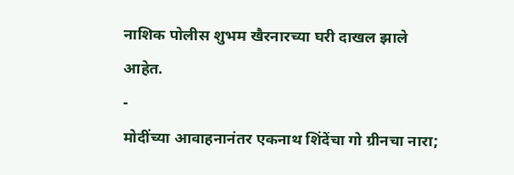नाशिक पोलीस शुभम खैरनारच्या घरी दाखल झाले आहेत.
-
मोदींच्या आवाहनानंतर एकनाथ शिंदेंचा गो ग्रीनचा नारा;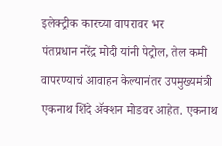इलेक्ट्रीक कारच्या वापरावर भर
पंतप्रधान नरेंद्र मोदी यांनी पेट्रोल, तेल कमी वापरण्याचं आवाहन केल्यानंतर उपमुख्यमंत्री एकनाथ शिंदे ॲक्शन मोडवर आहेत. एकनाथ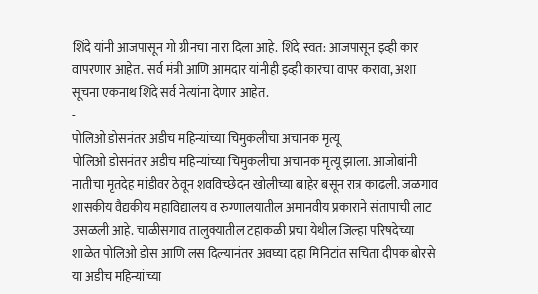शिंदे यांनी आजपासून गो ग्रीनचा नारा दिला आहे. शिंदे स्वत: आजपासून इव्ही कार वापरणार आहेत. सर्व मंत्री आणि आमदार यांनीही इव्ही कारचा वापर करावा, अशा सूचना एकनाथ शिंदे सर्व नेत्यांना देणार आहेत.
-
पोलिओ डोसनंतर अडीच महिन्यांच्या चिमुकलीचा अचानक मृत्यू
पोलिओ डोसनंतर अडीच महिन्यांच्या चिमुकलीचा अचानक मृत्यू झाला. आजोबांनी नातीचा मृतदेह मांडीवर ठेवून शवविच्छेदन खोलीच्या बाहेर बसून रात्र काढली. जळगाव शासकीय वैद्यकीय महाविद्यालय व रुग्णालयातील अमानवीय प्रकाराने संतापाची लाट उसळली आहे. चाळीसगाव तालुक्यातील टहाकळी प्रचा येथील जिल्हा परिषदेच्या शाळेत पोलिओ डोस आणि लस दिल्यानंतर अवघ्या दहा मिनिटांत सचिता दीपक बोरसे या अडीच महिन्यांच्या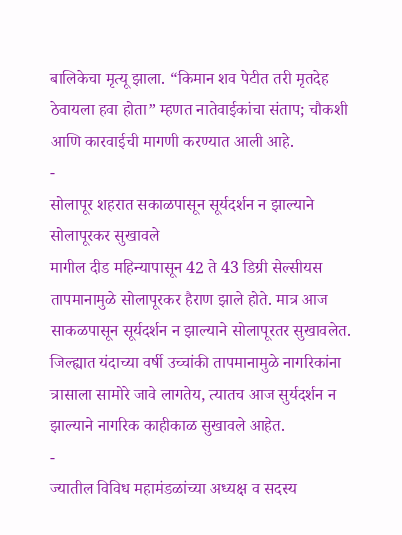बालिकेचा मृत्यू झाला. “किमान शव पेटीत तरी मृतदेह ठेवायला हवा होता” म्हणत नातेवाईकांचा संताप; चौकशी आणि कारवाईची मागणी करण्यात आली आहे.
-
सोलापूर शहरात सकाळपासून सूर्यदर्शन न झाल्याने सोलापूरकर सुखावले
मागील दीड महिन्यापासून 42 ते 43 डिग्री सेल्सीयस तापमानामुळे सोलापूरकर हैराण झाले होते. मात्र आज साकळपासून सूर्यदर्शन न झाल्याने सोलापूरतर सुखावलेत. जिल्ह्यात यंदाच्या वर्षी उच्चांकी तापमानामुळे नागरिकांना त्रासाला सामोरे जावे लागतेय, त्यातच आज सुर्यदर्शन न झाल्याने नागरिक काहीकाळ सुखावले आहेत.
-
ज्यातील विविध महामंडळांच्या अध्यक्ष व सदस्य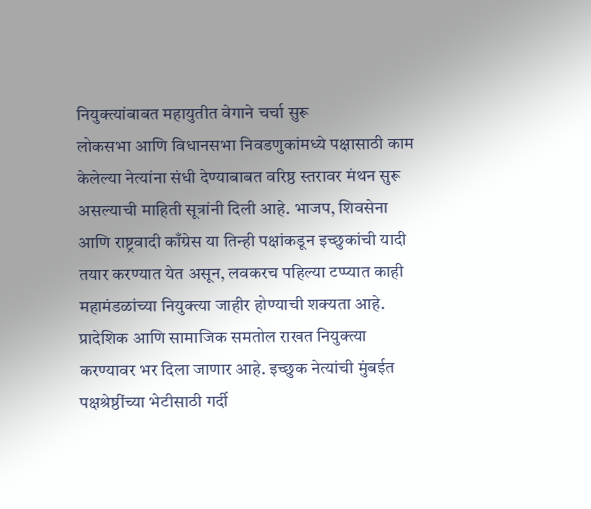नियुक्त्यांबाबत महायुतीत वेगाने चर्चा सुरू
लोकसभा आणि विधानसभा निवडणुकांमध्ये पक्षासाठी काम केलेल्या नेत्यांना संधी देण्याबाबत वरिष्ठ स्तरावर मंथन सुरू असल्याची माहिती सूत्रांनी दिली आहे. भाजप, शिवसेना आणि राष्ट्रवादी काँग्रेस या तिन्ही पक्षांकडून इच्छुकांची यादी तयार करण्यात येत असून, लवकरच पहिल्या टप्प्यात काही महामंडळांच्या नियुक्त्या जाहीर होण्याची शक्यता आहे. प्रादेशिक आणि सामाजिक समतोल राखत नियुक्त्या करण्यावर भर दिला जाणार आहे. इच्छुक नेत्यांची मुंबईत पक्षश्रेष्ठींच्या भेटीसाठी गर्दी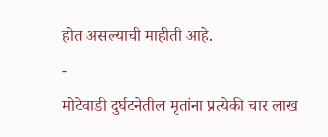होत असल्याची माहीती आहे.
-
मोटेवाडी दुर्घटनेतील मृतांना प्रत्येकी चार लाख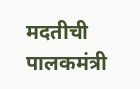मदतीची पालकमंत्री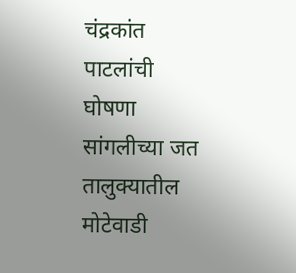चंद्रकांत पाटलांची घोषणा
सांगलीच्या जत तालुक्यातील मोटेवाडी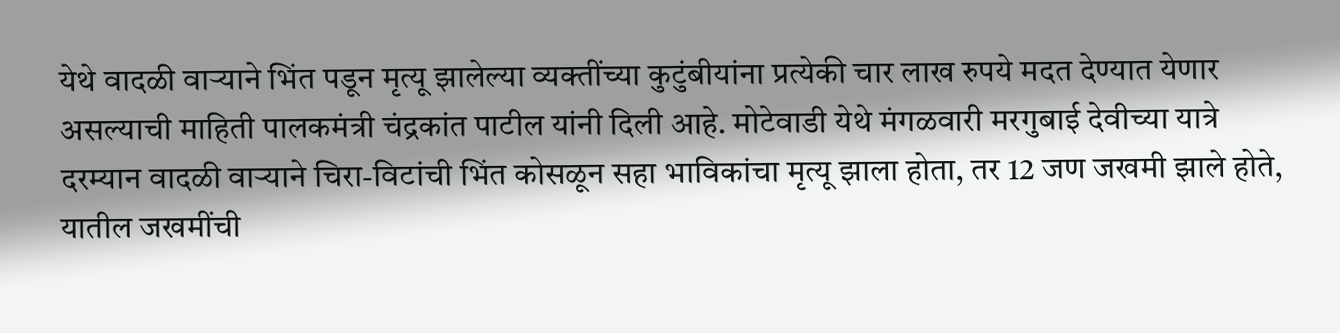येथे वादळी वाऱ्याने भिंत पडून मृत्यू झालेल्या व्यक्तींच्या कुटुंबीयांना प्रत्येकी चार लाख रुपये मदत देण्यात येणार असल्याची माहिती पालकमंत्री चंद्रकांत पाटील यांनी दिली आहे. मोटेवाडी येथे मंगळवारी मरगुबाई देवीच्या यात्रे दरम्यान वादळी वाऱ्याने चिरा-विटांची भिंत कोसळून सहा भाविकांचा मृत्यू झाला होता, तर 12 जण जखमी झाले होते, यातील जखमींची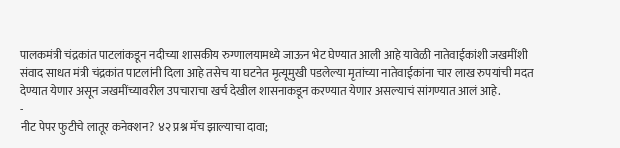पालकमंत्री चंद्रकांत पाटलांकडून नदीच्या शासकीय रुग्णालयामध्ये जाऊन भेट घेण्यात आली आहे यावेळी नातेवाईकांशी जखमींशी संवाद साधत मंत्री चंद्रकांत पाटलांनी दिला आहे तसेच या घटनेत मृत्यूमुखी पडलेल्या मृतांच्या नातेवाईकांना चार लाख रुपयांची मदत देण्यात येणार असून जखमींच्यावरील उपचाराचा खर्च देखील शासनाकडून करण्यात येणार असल्याचं सांगण्यात आलं आहे.
-
नीट पेपर फुटीचे लातूर कनेक्शन? ४२ प्रश्न मॅच झाल्याचा दावा;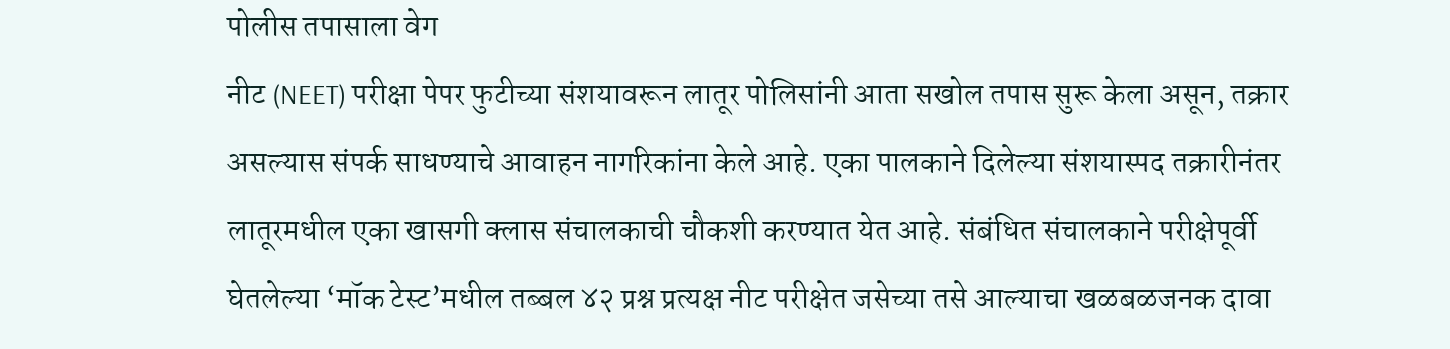पोलीस तपासाला वेग
नीट (NEET) परीक्षा पेपर फुटीच्या संशयावरून लातूर पोलिसांनी आता सखोल तपास सुरू केला असून, तक्रार असल्यास संपर्क साधण्याचे आवाहन नागरिकांना केले आहे. एका पालकाने दिलेल्या संशयास्पद तक्रारीनंतर लातूरमधील एका खासगी क्लास संचालकाची चौकशी करण्यात येत आहे. संबंधित संचालकाने परीक्षेपूर्वी घेतलेल्या ‘मॉक टेस्ट’मधील तब्बल ४२ प्रश्न प्रत्यक्ष नीट परीक्षेत जसेच्या तसे आल्याचा खळबळजनक दावा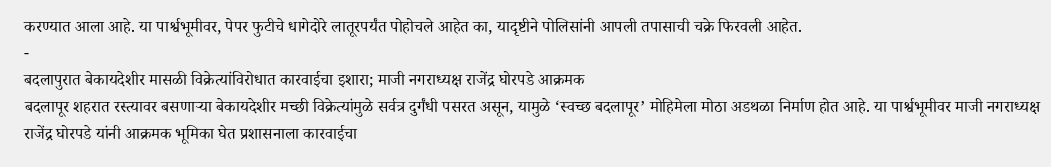करण्यात आला आहे. या पार्श्वभूमीवर, पेपर फुटीचे धागेदोरे लातूरपर्यंत पोहोचले आहेत का, यादृष्टीने पोलिसांनी आपली तपासाची चक्रे फिरवली आहेत.
-
बदलापुरात बेकायदेशीर मासळी विक्रेत्यांविरोधात कारवाईचा इशारा; माजी नगराध्यक्ष राजेंद्र घोरपडे आक्रमक
बदलापूर शहरात रस्त्यावर बसणाऱ्या बेकायदेशीर मच्छी विक्रेत्यांमुळे सर्वत्र दुर्गंधी पसरत असून, यामुळे ‘स्वच्छ बदलापूर’ मोहिमेला मोठा अडथळा निर्माण होत आहे. या पार्श्वभूमीवर माजी नगराध्यक्ष राजेंद्र घोरपडे यांनी आक्रमक भूमिका घेत प्रशासनाला कारवाईचा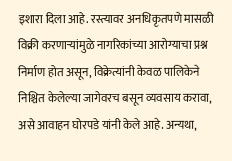इशारा दिला आहे. रस्त्यावर अनधिकृतपणे मासळी विक्री करणाऱ्यांमुळे नागरिकांच्या आरोग्याचा प्रश्न निर्माण होत असून, विक्रेत्यांनी केवळ पालिकेने निश्चित केलेल्या जागेवरच बसून व्यवसाय करावा, असे आवाहन घोरपडे यांनी केले आहे. अन्यथा,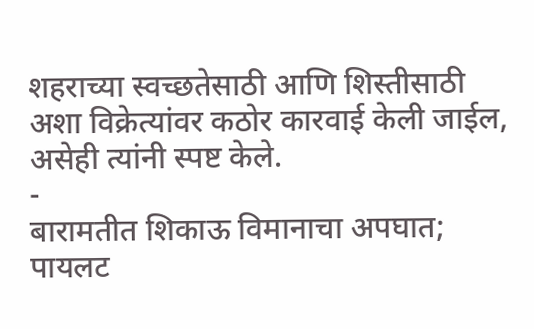शहराच्या स्वच्छतेसाठी आणि शिस्तीसाठी अशा विक्रेत्यांवर कठोर कारवाई केली जाईल, असेही त्यांनी स्पष्ट केले.
-
बारामतीत शिकाऊ विमानाचा अपघात; पायलट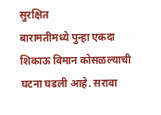सुरक्षित
बारामतीमध्ये पुन्हा एकदा शिकाऊ विमान कोसळल्याची घटना घडली आहे. सरावा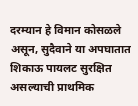दरम्यान हे विमान कोसळले असून, सुदैवाने या अपघातात शिकाऊ पायलट सुरक्षित असल्याची प्राथमिक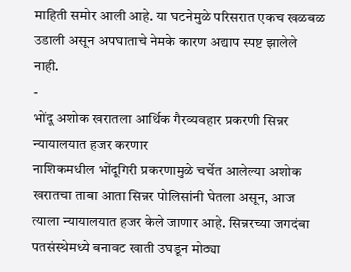माहिती समोर आली आहे. या घटनेमुळे परिसरात एकच खळबळ उडाली असून अपघाताचे नेमके कारण अद्याप स्पष्ट झालेले नाही.
-
भोंदू अशोक खरातला आर्थिक गैरव्यवहार प्रकरणी सिन्नर न्यायालयात हजर करणार
नाशिकमधील भोंदूगिरी प्रकरणामुळे चर्चेत आलेल्या अशोक खरातचा ताबा आता सिन्नर पोलिसांनी घेतला असून, आज त्याला न्यायालयात हजर केले जाणार आहे. सिन्नरच्या जगदंबा पतसंस्थेमध्ये बनावट खाती उघडून मोठ्या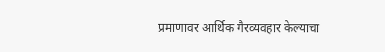प्रमाणावर आर्थिक गैरव्यवहार केल्याचा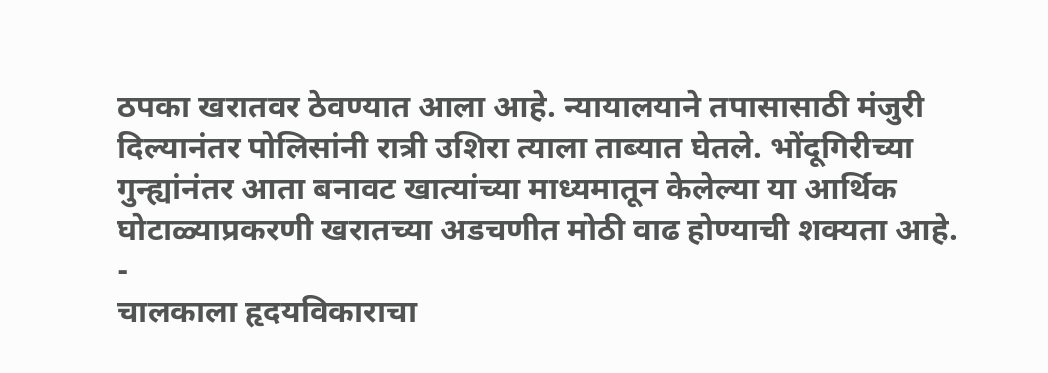ठपका खरातवर ठेवण्यात आला आहे. न्यायालयाने तपासासाठी मंजुरी दिल्यानंतर पोलिसांनी रात्री उशिरा त्याला ताब्यात घेतले. भोंदूगिरीच्या गुन्ह्यांनंतर आता बनावट खात्यांच्या माध्यमातून केलेल्या या आर्थिक घोटाळ्याप्रकरणी खरातच्या अडचणीत मोठी वाढ होण्याची शक्यता आहे.
-
चालकाला हृदयविकाराचा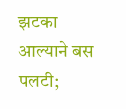झटका आल्याने बस पलटी;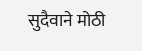सुदैवाने मोठी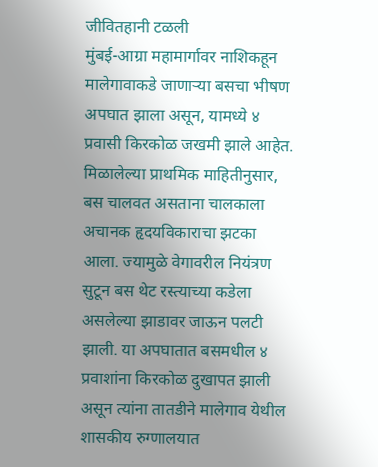जीवितहानी टळली
मुंबई-आग्रा महामार्गावर नाशिकहून मालेगावाकडे जाणाऱ्या बसचा भीषण अपघात झाला असून, यामध्ये ४ प्रवासी किरकोळ जखमी झाले आहेत. मिळालेल्या प्राथमिक माहितीनुसार, बस चालवत असताना चालकाला अचानक हृदयविकाराचा झटका आला. ज्यामुळे वेगावरील नियंत्रण सुटून बस थेट रस्त्याच्या कडेला असलेल्या झाडावर जाऊन पलटी झाली. या अपघातात बसमधील ४ प्रवाशांना किरकोळ दुखापत झाली असून त्यांना तातडीने मालेगाव येथील शासकीय रुग्णालयात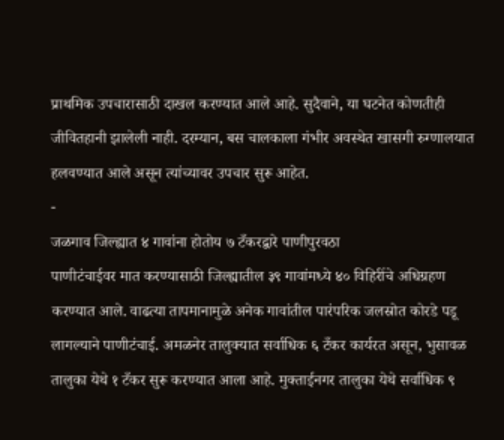प्राथमिक उपचारासाठी दाखल करण्यात आले आहे. सुदैवाने, या घटनेत कोणतीही जीवितहानी झालेली नाही. दरम्यान, बस चालकाला गंभीर अवस्थेत खासगी रुग्णालयात हलवण्यात आले असून त्यांच्यावर उपचार सुरू आहेत.
-
जळगाव जिल्ह्यात ४ गावांना होतोय ७ टँकरद्वारे पाणीपुरवठा
पाणीटंचाईवर मात करण्यासाठी जिल्ह्यातील ३९ गावांमध्ये ४० विहिरींचे अधिग्रहण करण्यात आले. वाढत्या तापमानामुळे अनेक गावांतील पारंपरिक जलस्रोत कोरडे पडू लागल्याने पाणीटंचाई. अमळनेर तालुक्यात सर्वाधिक ६ टँकर कार्यरत असून, भुसावळ तालुका येथे १ टँकर सुरू करण्यात आला आहे. मुक्ताईनगर तालुका येथे सर्वाधिक ९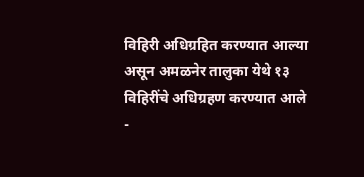विहिरी अधिग्रहित करण्यात आल्या असून अमळनेर तालुका येथे १३ विहिरींचे अधिग्रहण करण्यात आले
-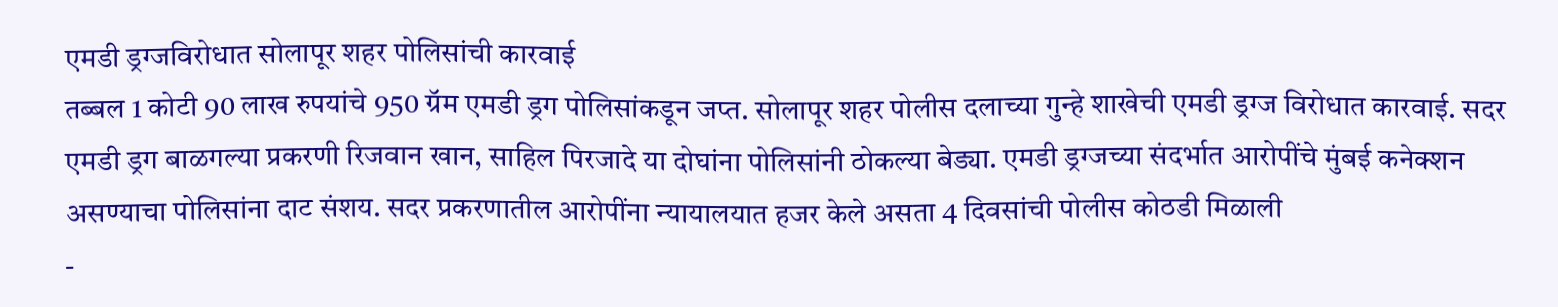एमडी ड्रग्जविरोधात सोलापूर शहर पोलिसांची कारवाई
तब्बल 1 कोटी 90 लाख रुपयांचे 950 ग्रॅम एमडी ड्रग पोलिसांकडून जप्त. सोलापूर शहर पोलीस दलाच्या गुन्हे शाखेची एमडी ड्रग्ज विरोधात कारवाई. सदर एमडी ड्रग बाळगल्या प्रकरणी रिजवान खान, साहिल पिरजादे या दोघांना पोलिसांनी ठोकल्या बेड्या. एमडी ड्रग्जच्या संदर्भात आरोपींचे मुंबई कनेक्शन असण्याचा पोलिसांना दाट संशय. सदर प्रकरणातील आरोपींना न्यायालयात हजर केले असता 4 दिवसांची पोलीस कोठडी मिळाली
-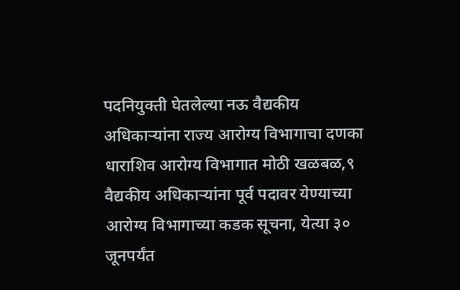पदनियुक्ती घेतलेल्या नऊ वैद्यकीय अधिकाऱ्यांना राज्य आरोग्य विभागाचा दणका
धाराशिव आरोग्य विभागात मोठी खळबळ,९ वैद्यकीय अधिकाऱ्यांना पूर्व पदावर येण्याच्या आरोग्य विभागाच्या कडक सूचना, येत्या ३० जूनपर्यंत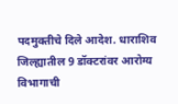पदमुक्तीचे दिले आदेश. धाराशिव जिल्ह्यातील 9 डॉक्टरांवर आरोग्य विभागाची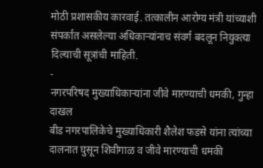मोठी प्रशासकीय कारवाई. तत्कालीन आरोग्य मंत्री यांच्याशी संपर्कात असलेल्या अधिकाऱ्यांनाच संवर्ग बदलून नियुक्त्या दिल्याची सूत्रांची माहिती.
-
नगरपरिषद मुख्याधिकाऱ्यांना जीवे मारण्याची धमकी, गुन्हा दाखल
बीड नगरपालिकेचे मुख्याधिकारी शैलेश फडसे यांना त्यांच्या दालनात घुसून शिवीगाळ व जीवे मारण्याची धमकी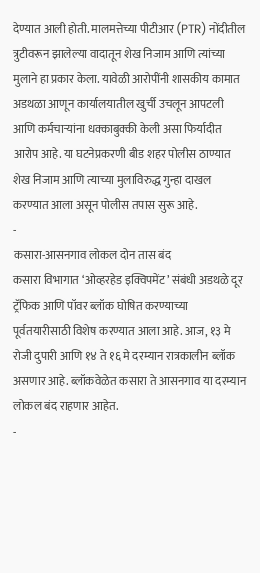देण्यात आली होती. मालमत्तेच्या पीटीआर (PTR) नोंदीतील त्रुटीवरून झालेल्या वादातून शेख निजाम आणि त्यांच्या मुलाने हा प्रकार केला. यावेळी आरोपींनी शासकीय कामात अडथळा आणून कार्यालयातील खुर्ची उचलून आपटली आणि कर्मचाऱ्यांना धक्काबुक्की केली असा फिर्यादीत आरोप आहे. या घटनेप्रकरणी बीड शहर पोलीस ठाण्यात शेख निजाम आणि त्याच्या मुलाविरुद्ध गुन्हा दाखल करण्यात आला असून पोलीस तपास सुरू आहे.
-
कसारा-आसनगाव लोकल दोन तास बंद
कसारा विभागात ‘ओव्हरहेड इक्विपमेंट’ संबंधी अडथळे दूर ट्रॅफिक आणि पॉवर ब्लॉक घोषित करण्याच्या पूर्वतयारीसाठी विशेष करण्यात आला आहे. आज, १३ मे रोजी दुपारी आणि १४ ते १६ मे दरम्यान रात्रकालीन ब्लॉक असणार आहे. ब्लॉकवेळेत कसारा ते आसनगाव या दरम्यान लोकल बंद राहणार आहेत.
-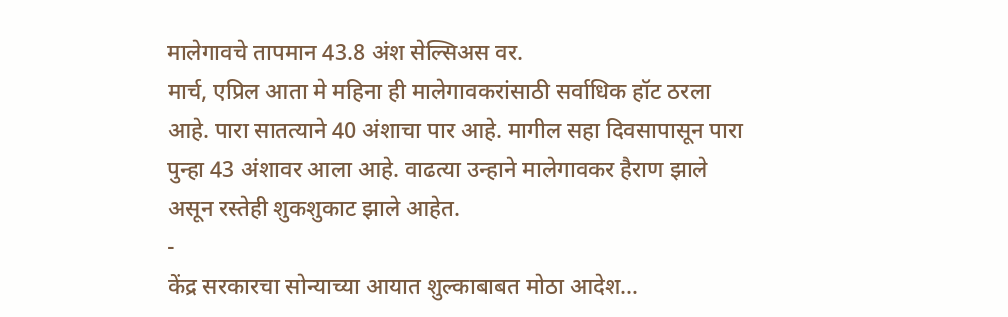मालेगावचे तापमान 43.8 अंश सेल्सिअस वर.
मार्च, एप्रिल आता मे महिना ही मालेगावकरांसाठी सर्वाधिक हॉट ठरला आहे. पारा सातत्याने 40 अंशाचा पार आहे. मागील सहा दिवसापासून पारा पुन्हा 43 अंशावर आला आहे. वाढत्या उन्हाने मालेगावकर हैराण झाले असून रस्तेही शुकशुकाट झाले आहेत.
-
केंद्र सरकारचा सोन्याच्या आयात शुल्काबाबत मोठा आदेश…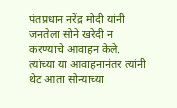पंतप्रधान नरेंद्र मोदी यांनी जनतेला सोने खरेदी न करण्याचे आवाहन केले. त्यांच्या या आवाहनानंतर त्यांनी थेट आता सोन्याच्या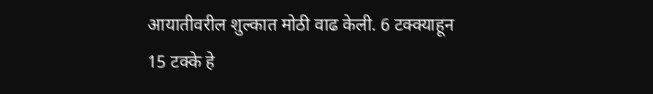आयातीवरील शुल्कात मोठी वाढ केली. 6 टक्क्याहून 15 टक्के हे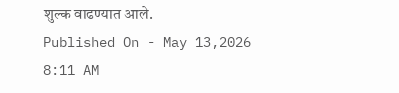शुल्क वाढण्यात आले.
Published On - May 13,2026 8:11 AM